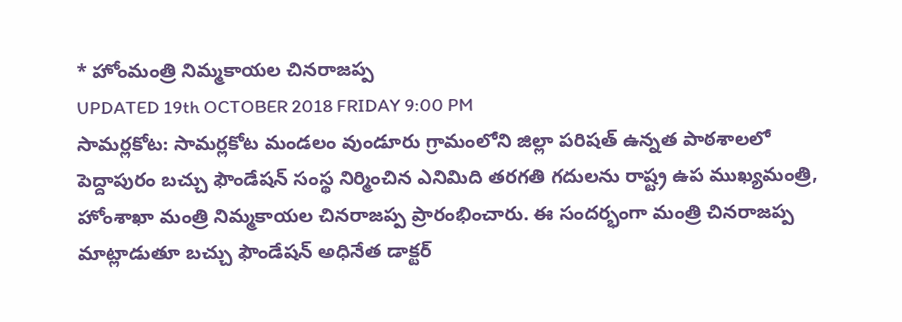* హోంమంత్రి నిమ్మకాయల చినరాజప్ప
UPDATED 19th OCTOBER 2018 FRIDAY 9:00 PM
సామర్లకోట: సామర్లకోట మండలం వుండూరు గ్రామంలోని జిల్లా పరిషత్ ఉన్నత పాఠశాలలో పెద్దాపురం బచ్చు ఫౌండేషన్ సంస్థ నిర్మించిన ఎనిమిది తరగతి గదులను రాష్ట్ర ఉప ముఖ్యమంత్రి, హోంశాఖా మంత్రి నిమ్మకాయల చినరాజప్ప ప్రారంభించారు. ఈ సందర్భంగా మంత్రి చినరాజప్ప మాట్లాడుతూ బచ్చు ఫౌండేషన్ అధినేత డాక్టర్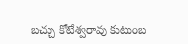బచ్చు కోటేశ్వరావు కుటుంబ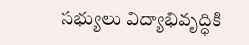సభ్యులు విద్యాభివృద్ధికి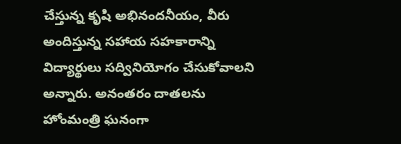చేస్తున్న కృషి అభినందనీయం, వీరు అందిస్తున్న సహాయ సహకారాన్ని విద్యార్థులు సద్వినియోగం చేసుకోవాలని అన్నారు. అనంతరం దాతలను హోంమంత్రి ఘనంగా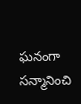ఘనంగా సన్మానించి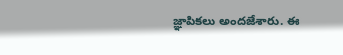జ్ఞాపికలు అందజేశారు. ఈ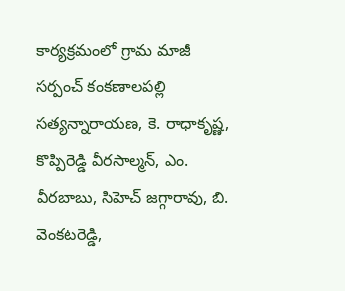కార్యక్రమంలో గ్రామ మాజీ సర్పంచ్ కంకణాలపల్లి సత్యన్నారాయణ, కె. రాధాకృష్ణ, కొప్పిరెడ్డి వీరసాల్మన్, ఎం. వీరబాబు, సిహెచ్ జగ్గారావు, బి. వెంకటరెడ్డి,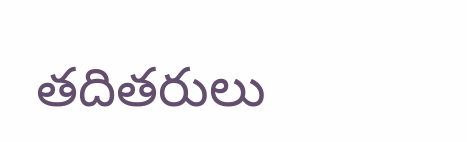తదితరులు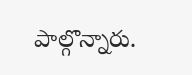పాల్గొన్నారు.